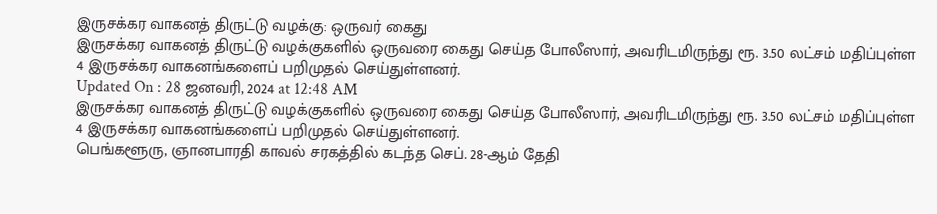இருசக்கர வாகனத் திருட்டு வழக்கு: ஒருவர் கைது
இருசக்கர வாகனத் திருட்டு வழக்குகளில் ஒருவரை கைது செய்த போலீஸார், அவரிடமிருந்து ரூ. 3.50 லட்சம் மதிப்புள்ள 4 இருசக்கர வாகனங்களைப் பறிமுதல் செய்துள்ளனர்.
Updated On : 28 ஜனவரி, 2024 at 12:48 AM
இருசக்கர வாகனத் திருட்டு வழக்குகளில் ஒருவரை கைது செய்த போலீஸார், அவரிடமிருந்து ரூ. 3.50 லட்சம் மதிப்புள்ள 4 இருசக்கர வாகனங்களைப் பறிமுதல் செய்துள்ளனர்.
பெங்களூரு, ஞானபாரதி காவல் சரகத்தில் கடந்த செப். 28-ஆம் தேதி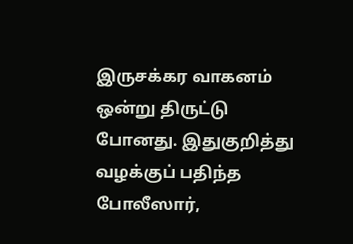இருசக்கர வாகனம் ஒன்று திருட்டு போனது. இதுகுறித்து வழக்குப் பதிந்த போலீஸார்,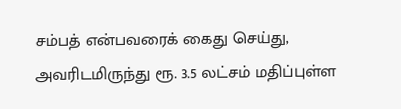சம்பத் என்பவரைக் கைது செய்து, அவரிடமிருந்து ரூ. 3.5 லட்சம் மதிப்புள்ள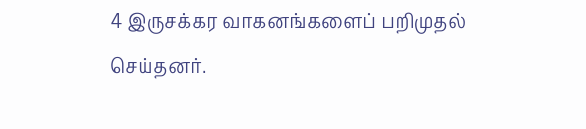4 இருசக்கர வாகனங்களைப் பறிமுதல் செய்தனர்.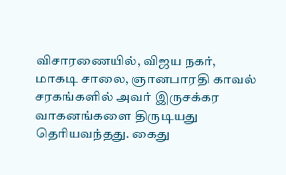விசாரணையில், விஜய நகர், மாகடி சாலை, ஞானபாரதி காவல் சரகங்களில் அவர் இருசக்கர வாகனங்களை திருடியது தெரியவந்தது. கைது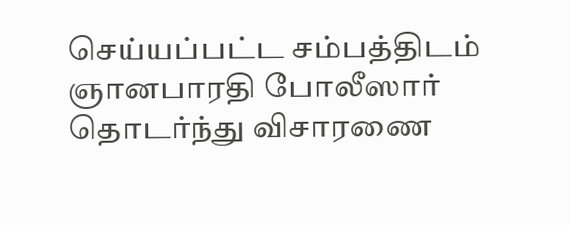செய்யப்பட்ட சம்பத்திடம் ஞானபாரதி போலீஸார் தொடர்ந்து விசாரணை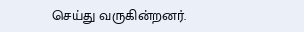செய்து வருகின்றனர்.